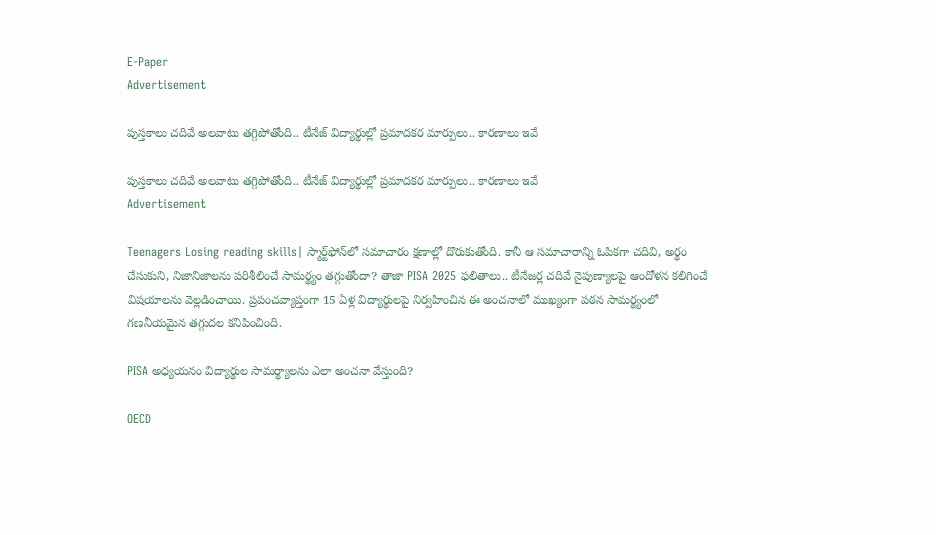E-Paper
Advertisement

పుస్తకాలు చదివే అలవాటు తగ్గిపోతోంది.. టీనేజ్ విద్యార్థుల్లో ప్రమాదకర మార్పులు.. కారణాలు ఇవే

పుస్తకాలు చదివే అలవాటు తగ్గిపోతోంది.. టీనేజ్ విద్యార్థుల్లో ప్రమాదకర మార్పులు.. కారణాలు ఇవే
Advertisement

Teenagers Losing reading skills| స్మార్ట్‌ఫోన్‌లో సమాచారం క్షణాల్లో దొరుకుతోంది. కానీ ఆ సమాచారాన్ని ఓపికగా చదివి, అర్థం చేసుకుని, నిజానిజాలను పరిశీలించే సామర్థ్యం తగ్గుతోందా? తాజా PISA 2025 ఫలితాలు.. టీనేజర్ల చదివే నైపుణ్యాలపై ఆందోళన కలిగించే విషయాలను వెల్లడించాయి. ప్రపంచవ్యాప్తంగా 15 ఏళ్ల విద్యార్థులపై నిర్వహించిన ఈ అంచనాలో ముఖ్యంగా పఠన సామర్థ్యంలో గణనీయమైన తగ్గుదల కనిపించింది.

PISA అధ్యయనం విద్యార్థుల సామర్థ్యాలను ఎలా అంచనా వేస్తుంది?

OECD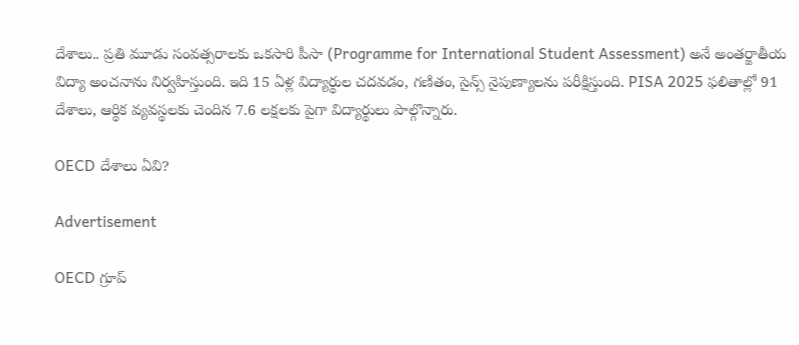దేశాలు.. ప్రతి మూడు సంవత్సరాలకు ఒకసారి పీసా (Programme for International Student Assessment) అనే అంతర్జాతీయ విద్యా అంచనాను నిర్వహిస్తుంది. ఇది 15 ఏళ్ల విద్యార్థుల చదవడం, గణితం, సైన్స్ నైపుణ్యాలను పరీక్షిస్తుంది. PISA 2025 ఫలితాల్లో 91 దేశాలు, ఆర్థిక వ్యవస్థలకు చెందిన 7.6 లక్షలకు పైగా విద్యార్థులు పాల్గొన్నారు.

OECD దేశాలు ఏవి?

Advertisement

OECD గ్రూప్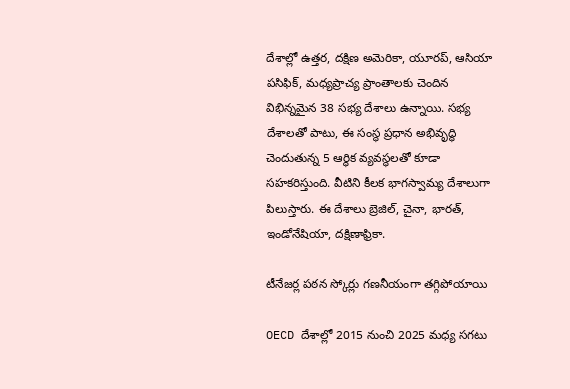దేశాల్లో ఉత్తర, దక్షిణ అమెరికా, యూరప్, ఆసియా పసిఫిక్, మధ్యప్రాచ్య ప్రాంతాలకు చెందిన విభిన్నమైన 38 సభ్య దేశాలు ఉన్నాయి. సభ్య దేశాలతో పాటు, ఈ సంస్థ ప్రధాన అభివృద్ధి చెందుతున్న 5 ఆర్థిక వ్యవస్థలతో కూడా సహకరిస్తుంది. వీటిని కీలక భాగస్వామ్య దేశాలుగా పిలుస్తారు. ఈ దేశాలు బ్రెజిల్, చైనా, భారత్, ఇండోనేషియా, దక్షిణాఫ్రికా.

టీనేజర్ల పఠన స్కోర్లు గణనీయంగా తగ్గిపోయాయి

OECD దేశాల్లో 2015 నుంచి 2025 మధ్య సగటు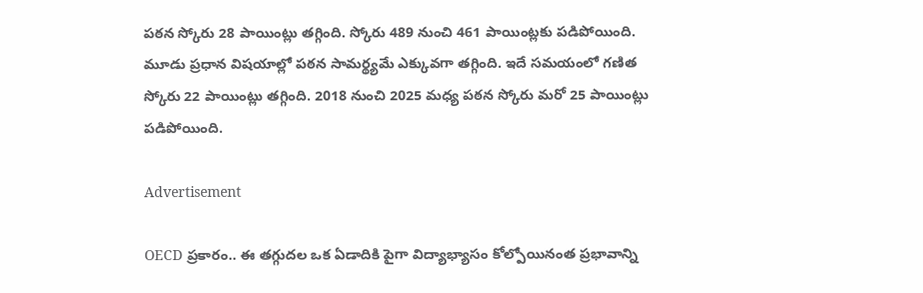పఠన స్కోరు 28 పాయింట్లు తగ్గింది. స్కోరు 489 నుంచి 461 పాయింట్లకు పడిపోయింది. మూడు ప్రధాన విషయాల్లో పఠన సామర్థ్యమే ఎక్కువగా తగ్గింది. ఇదే సమయంలో గణిత స్కోరు 22 పాయింట్లు తగ్గింది. 2018 నుంచి 2025 మధ్య పఠన స్కోరు మరో 25 పాయింట్లు పడిపోయింది.

Advertisement

OECD ప్రకారం.. ఈ తగ్గుదల ఒక ఏడాదికి పైగా విద్యాభ్యాసం కోల్పోయినంత ప్రభావాన్ని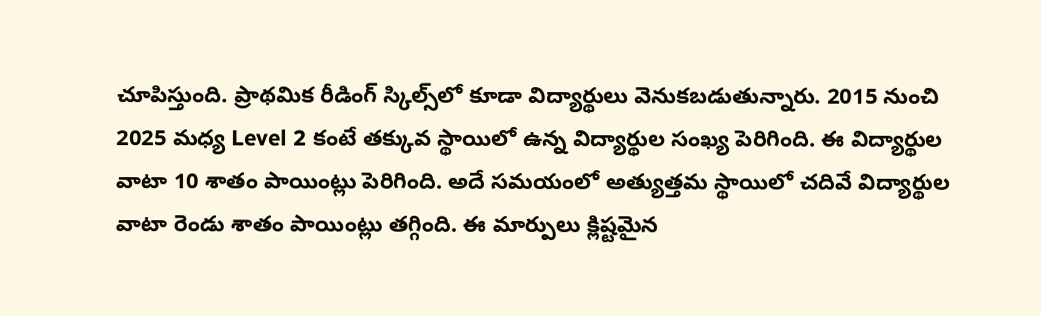చూపిస్తుంది. ప్రాథమిక రీడింగ్ స్కిల్స్‌లో కూడా విద్యార్థులు వెనుకబడుతున్నారు. 2015 నుంచి 2025 మధ్య Level 2 కంటే తక్కువ స్థాయిలో ఉన్న విద్యార్థుల సంఖ్య పెరిగింది. ఈ విద్యార్థుల వాటా 10 శాతం పాయింట్లు పెరిగింది. అదే సమయంలో అత్యుత్తమ స్థాయిలో చదివే విద్యార్థుల వాటా రెండు శాతం పాయింట్లు తగ్గింది. ఈ మార్పులు క్లిష్టమైన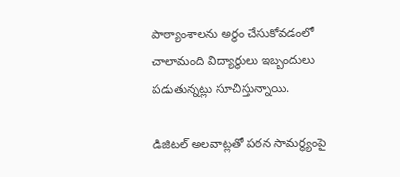పాఠ్యాంశాలను అర్థం చేసుకోవడంలో చాలామంది విద్యార్థులు ఇబ్బందులు పడుతున్నట్లు సూచిస్తున్నాయి.

డిజిటల్ అలవాట్లతో పఠన సామర్థ్యంపై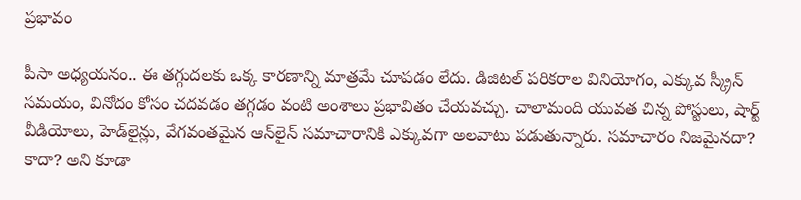ప్రభావం

పీసా అధ్యయనం.. ఈ తగ్గుదలకు ఒక్క కారణాన్ని మాత్రమే చూపడం లేదు. డిజిటల్ పరికరాల వినియోగం, ఎక్కువ స్క్రీన్ సమయం, వినోదం కోసం చదవడం తగ్గడం వంటి అంశాలు ప్రభావితం చేయవచ్చు. చాలామంది యువత చిన్న పోస్టులు, షార్ట్ వీడియోలు, హెడ్‌లైన్లు, వేగవంతమైన ఆన్‌లైన్ సమాచారానికి ఎక్కువగా అలవాటు పడుతున్నారు. సమాచారం నిజమైనదా? కాదా? అని కూడా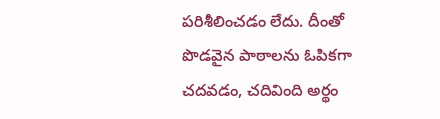పరిశీలించడం లేదు. దీంతో పొడవైన పాఠాలను ఓపికగా చదవడం, చదివింది అర్థం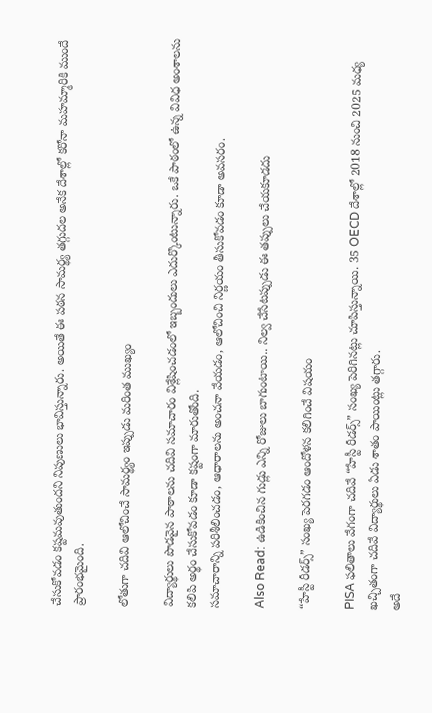చేసుకోవడం కష్టమవుతుందని నిపుణులు భావిస్తున్నారు. అయితే ఈ పఠన సామర్థ్య తగ్గుదల అనేక దేశాల్లో కరోనా మహమ్మారికి ముందే ప్రారంభమైంది.

లోతుగా చదివి ఆలోచించే సామర్థ్యం ఇప్పుడు మరింత ముఖ్యం

విద్యార్థులు పొడవైన పాఠాలను చదివి సమాచారం విశ్లేషించడంలో ఇబ్బందులు ఎదుర్కొంటున్నారు. ఒకే పాఠంలో ఉన్న వివిధ అంశాలను కలిపి అర్థం చేసుకోవడం కూడా కష్టంగా మారుతోంది.
సమాచారాన్ని పరిశీలించడం, ఆధారాలను అంచనా వేయడం, ఆలోచించి నిర్ణయం తీసుకోవడం కూడా అవసరం.

Also Read: ఉడికించిన గుడ్లు ఎన్ని రోజులు బాగుంటాయి.. నిల్వ చేసేటప్పుడు ఈ తప్పులు చేయకూడదు

“హేస్టీ రీడర్స్” సంఖ్య పెరగడం ఆందోళన కలిగించే విషయం

PISA ఫలితాలు వేగంగా చదివే “హేస్టీ రీడర్స్” సంఖ్య పెరిగినట్లు చూపిస్తున్నాయి. 35 OECD దేశాల్లో 2018 నుంచి 2025 మధ్య ఖచ్చితంగా చదివే విద్యార్థులు ఏడు శాతం పాయింట్లు తగ్గారు.
అదే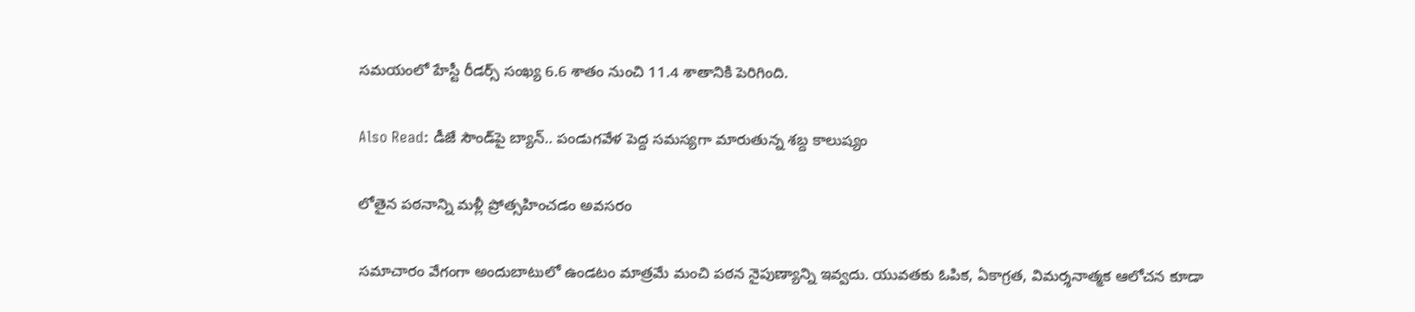సమయంలో హేస్టీ రీడర్స్ సంఖ్య 6.6 శాతం నుంచి 11.4 శాతానికి పెరిగింది.

Also Read: డీజే సౌండ్‌పై బ్యాన్.. పండుగవేళ పెద్ద సమస్యగా మారుతున్న శబ్ద కాలుష్యం

లోతైన పఠనాన్ని మళ్లీ ప్రోత్సహించడం అవసరం

సమాచారం వేగంగా అందుబాటులో ఉండటం మాత్రమే మంచి పఠన నైపుణ్యాన్ని ఇవ్వదు. యువతకు ఓపిక, ఏకాగ్రత, విమర్శనాత్మక ఆలోచన కూడా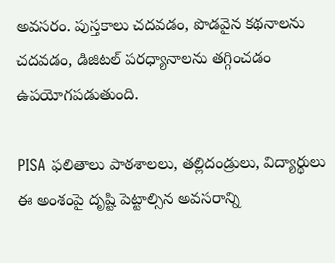అవసరం. పుస్తకాలు చదవడం, పొడవైన కథనాలను చదవడం, డిజిటల్ పరధ్యానాలను తగ్గించడం ఉపయోగపడుతుంది.

PISA ఫలితాలు పాఠశాలలు, తల్లిదండ్రులు, విద్యార్థులు ఈ అంశంపై దృష్టి పెట్టాల్సిన అవసరాన్ని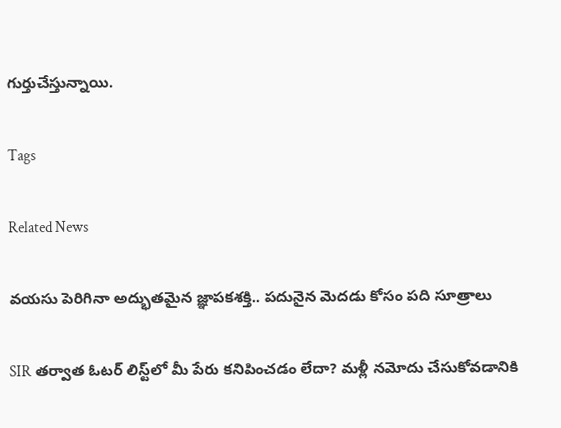గుర్తుచేస్తున్నాయి.

Tags

Related News

వయసు పెరిగినా అద్భుతమైన జ్ఞాపకశక్తి.. పదునైన మెదడు కోసం పది సూత్రాలు

SIR తర్వాత ఓటర్ లిస్ట్‌లో మీ పేరు కనిపించడం లేదా? మళ్లీ నమోదు చేసుకోవడానికి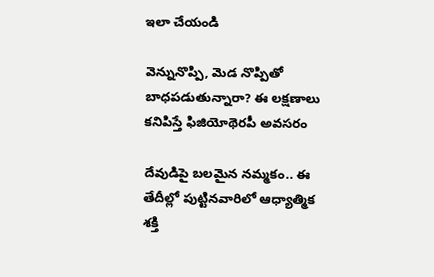ఇలా చేయండి

వెన్నునొప్పి, మెడ నొప్పితో బాధపడుతున్నారా? ఈ లక్షణాలు కనిపిస్తే ఫిజియోథెరపీ అవసరం

దేవుడిపై బలమైన నమ్మకం.. ఈ తేదీల్లో పుట్టినవారిలో ఆధ్యాత్మిక శక్తి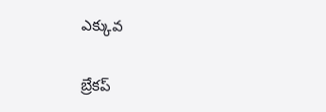ఎక్కువ

బ్రేకప్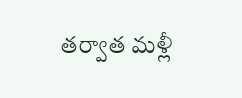తర్వాత మళ్లీ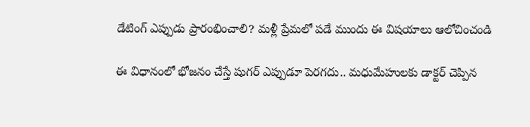డేటింగ్ ఎప్పుడు ప్రారంభించాలి? మళ్లీ ప్రేమలో పడే ముందు ఈ విషయాలు ఆలోచించండి

ఈ విధానంలో భోజనం చేస్తే షుగర్ ఎప్పుడూ పెరగదు.. మధుమేహులకు డాక్టర్ చెప్పిన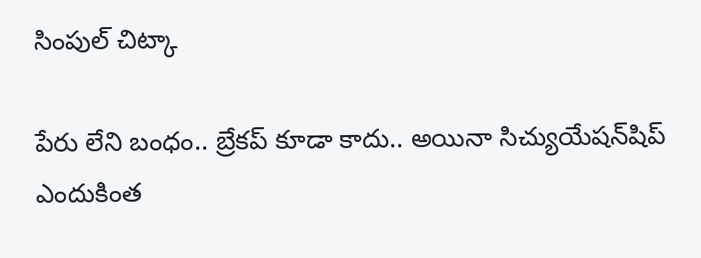సింపుల్ చిట్కా

పేరు లేని బంధం.. బ్రేకప్ కూడా కాదు.. అయినా సిచ్యుయేషన్‌షిప్ ఎందుకింత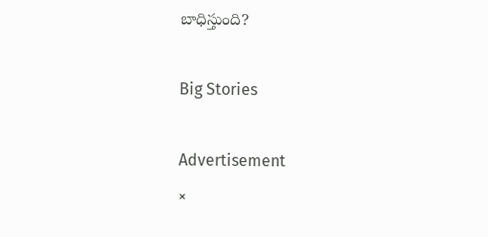బాధిస్తుంది?

Big Stories

Advertisement
×